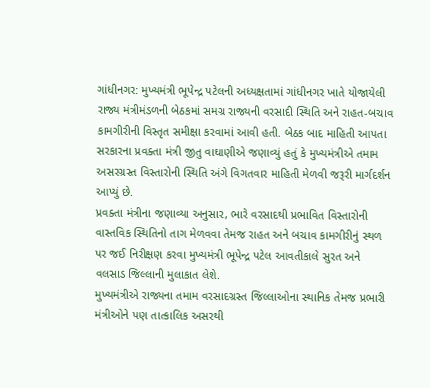ગાંધીનગર: મુખ્યમંત્રી ભૂપેન્દ્ર પટેલની અધ્યક્ષતામાં ગાંધીનગર ખાતે યોજાયેલી રાજ્ય મંત્રીમંડળની બેઠકમાં સમગ્ર રાજ્યની વરસાદી સ્થિતિ અને રાહત-બચાવ કામગીરીની વિસ્તૃત સમીક્ષા કરવામાં આવી હતી. બેઠક બાદ માહિતી આપતા સરકારના પ્રવક્તા મંત્રી જીતુ વાઘાણીએ જણાવ્યું હતું કે મુખ્યમંત્રીએ તમામ અસરગ્રસ્ત વિસ્તારોની સ્થિતિ અંગે વિગતવાર માહિતી મેળવી જરૂરી માર્ગદર્શન આપ્યું છે.
પ્રવક્તા મંત્રીના જણાવ્યા અનુસાર, ભારે વરસાદથી પ્રભાવિત વિસ્તારોની વાસ્તવિક સ્થિતિનો તાગ મેળવવા તેમજ રાહત અને બચાવ કામગીરીનું સ્થળ પર જઈ નિરીક્ષણ કરવા મુખ્યમંત્રી ભૂપેન્દ્ર પટેલ આવતીકાલે સુરત અને વલસાડ જિલ્લાની મુલાકાત લેશે.
મુખ્યમંત્રીએ રાજ્યના તમામ વરસાદગ્રસ્ત જિલ્લાઓના સ્થાનિક તેમજ પ્રભારી મંત્રીઓને પણ તાત્કાલિક અસરથી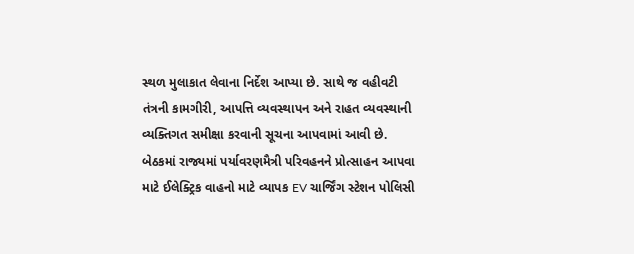સ્થળ મુલાકાત લેવાના નિર્દેશ આપ્યા છે. સાથે જ વહીવટી તંત્રની કામગીરી, આપત્તિ વ્યવસ્થાપન અને રાહત વ્યવસ્થાની વ્યક્તિગત સમીક્ષા કરવાની સૂચના આપવામાં આવી છે.
બેઠકમાં રાજ્યમાં પર્યાવરણમૈત્રી પરિવહનને પ્રોત્સાહન આપવા માટે ઈલેક્ટ્રિક વાહનો માટે વ્યાપક EV ચાર્જિંગ સ્ટેશન પોલિસી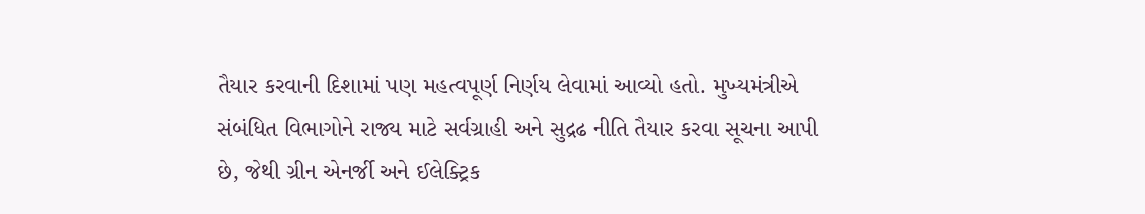તૈયાર કરવાની દિશામાં પણ મહત્વપૂર્ણ નિર્ણય લેવામાં આવ્યો હતો. મુખ્યમંત્રીએ સંબંધિત વિભાગોને રાજ્ય માટે સર્વગ્રાહી અને સુદ્રઢ નીતિ તૈયાર કરવા સૂચના આપી છે, જેથી ગ્રીન એનર્જી અને ઈલેક્ટ્રિક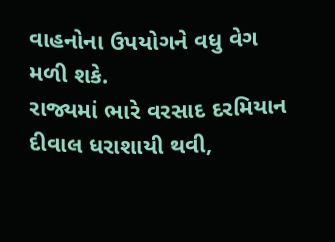વાહનોના ઉપયોગને વધુ વેગ મળી શકે.
રાજ્યમાં ભારે વરસાદ દરમિયાન દીવાલ ધરાશાયી થવી,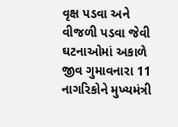વૃક્ષ પડવા અને વીજળી પડવા જેવી ઘટનાઓમાં અકાળે જીવ ગુમાવનારા 11 નાગરિકોને મુખ્યમંત્રી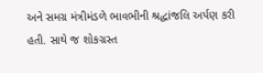અને સમગ્ર મંત્રીમંડળે ભાવભીની શ્રદ્ધાંજલિ અર્પણ કરી હતી. સાથે જ શોકગ્રસ્ત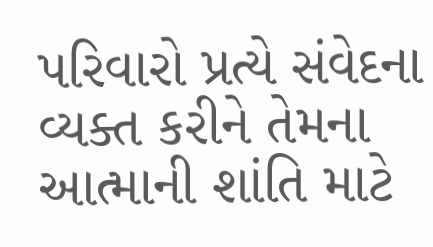પરિવારો પ્રત્યે સંવેદના વ્યક્ત કરીને તેમના આત્માની શાંતિ માટે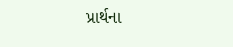પ્રાર્થના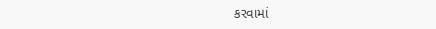કરવામાં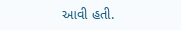આવી હતી.